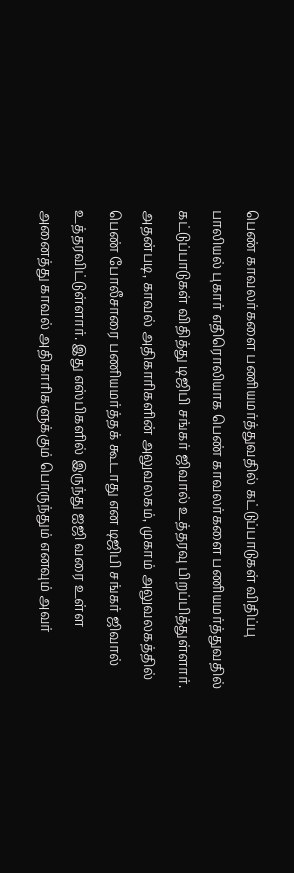பெண் காவலர்களை பணியமர்த்துவதில் கட்டுப்பாடுகள் விதிப்பு
பாலியல் புகார் எதிரொலியாக பெண் காவலர்களை பணியமர்த்துவதில் கட்டுப்பாடுகள் விதித்து டிஜிபி சங்கர் ஜிவால் உத்தரவு பிறப்பித்துள்ளார். அதன்படி, காவல் அதிகாரிகளின் அலுவலகம், முகாம் அலுவலகத்தில் பெண் போலீசாரை பணியமர்த்தக் கூடாது என டிஜிபி சங்கர் ஜிவால் உத்தரவிட்டுள்ளார். இது எஸ்பிகளில் இருந்து ஐஜி வரை உள்ள அனைத்து காவல் அதிகாரிகளுக்கும் பொருந்தும் எனவும் அவர்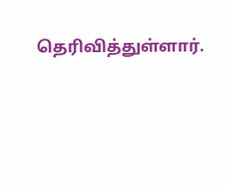தெரிவித்துள்ளார்.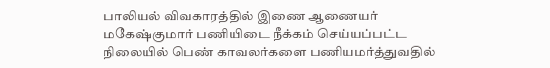பாலியல் விவகாரத்தில் இணை ஆணையர் மகேஷ்குமார் பணியிடை நீக்கம் செய்யப்பட்ட நிலையில் பெண் காவலர்களை பணியமர்த்துவதில்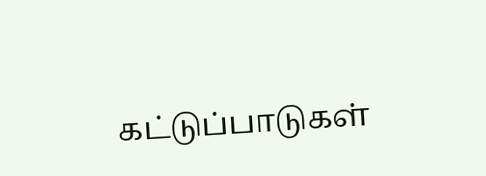கட்டுப்பாடுகள்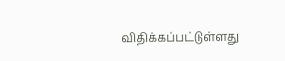விதிக்கப்பட்டுள்ளது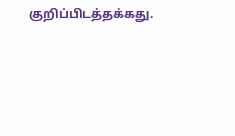குறிப்பிடத்தக்கது.